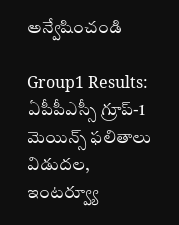అన్వేషించండి

Group1 Results: ఏపీపీఎస్సీ గ్రూప్‌-1 మెయిన్స్‌ ఫలితాలు విడుదల, ఇంటర్వ్యూ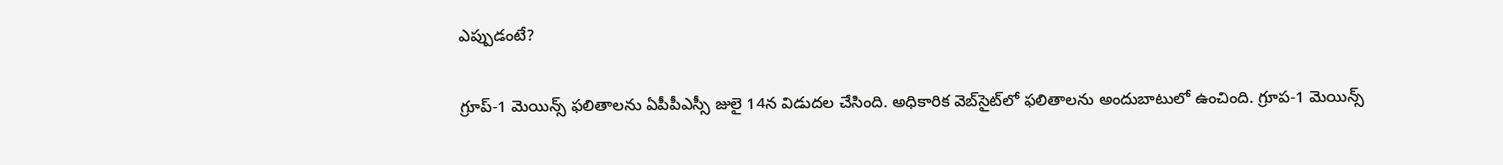ఎప్పుడంటే?

గ్రూప్‌-1 మెయిన్స్‌ ఫలితాలను ఏపీపీఎస్సీ జులై 14న విడుదల చేసింది. అధికారిక వెబ్‌సైట్‌లో ఫలితాలను అందుబాటులో ఉంచింది. గ్రూప-1 మెయిన్స్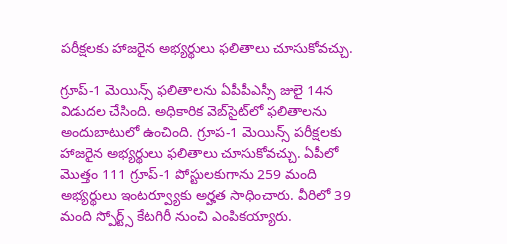పరీక్షలకు హాజరైన అభ్యర్థులు ఫలితాలు చూసుకోవచ్చు.

గ్రూప్‌-1 మెయిన్స్‌ ఫలితాలను ఏపీపీఎస్సీ జులై 14న విడుదల చేసింది. అధికారిక వెబ్‌సైట్‌లో ఫలితాలను అందుబాటులో ఉంచింది. గ్రూప-1 మెయిన్స్ పరీక్షలకు హాజరైన అభ్యర్థులు ఫలితాలు చూసుకోవచ్చు. ఏపీలో మొత్తం 111 గ్రూప్‌-1 పోస్టులకుగాను 259 మంది అభ్యర్థులు ఇంటర్వ్యూకు అర్హత సాధించారు. వీరిలో 39 మంది స్పోర్ట్స్‌ కేటగిరీ నుంచి ఎంపికయ్యారు.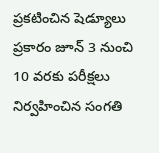ప్రకటించిన షెడ్యూలు ప్రకారం జూన్‌ 3 నుంచి 10 వరకు పరీక్షలు నిర్వహించిన సంగతి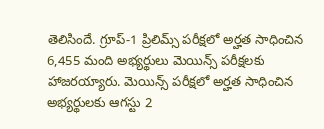తెలిసిందే. గ్రూప్-1 ప్రిలిమ్స్ పరీక్షలో అర్హత సాధించిన 6,455 మంది అభ్యర్థులు మెయిన్స్ పరీక్షలకు హాజరయ్యారు. మెయిన్స్ పరీక్షలో అర్హత సాధించిన అభ్యర్థులకు ఆగస్టు 2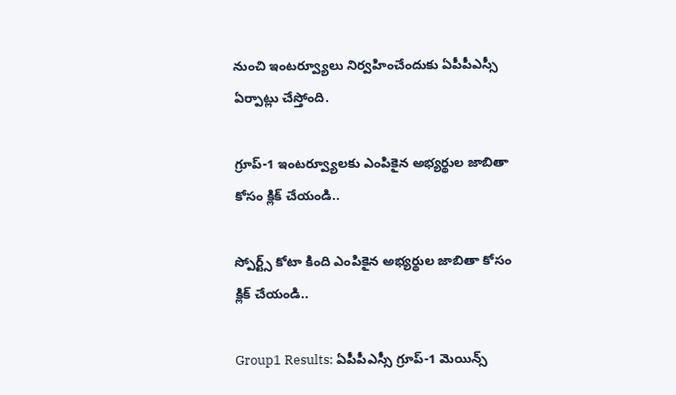నుంచి ఇంటర్వ్యూలు నిర్వహించేందుకు ఏపీపీఎస్సీ ఏర్పాట్లు చేస్తోంది.

గ్రూప్-1 ఇంటర్వ్యూలకు ఎంపికైన అభ్యర్థుల జాబితా కోసం క్లిక్ చేయండి..

స్పోర్ట్స్ కోటా కింది ఎంపికైన అభ్యర్థుల జాబితా కోసం క్లిక్ చేయండి..

Group1 Results: ఏపీపీఎస్సీ గ్రూప్‌-1 మెయిన్స్‌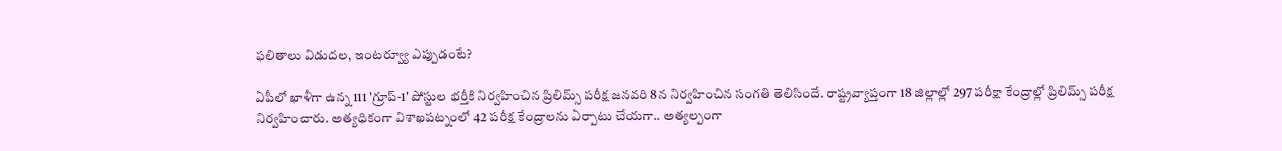ఫలితాలు విడుదల, ఇంటర్వ్యూ ఎప్పుడంటే?

ఏపీలో ఖాళీగా ఉన్న 111 'గ్రూప్-1' పోస్టుల భర్తీకి నిర్వహించిన ప్రిలిమ్స్ పరీక్ష జనవరి 8న నిర్వహించిన సంగతి తెలిసిందే. రాష్ట్రవ్యాప్తంగా 18 జిల్లాల్లో 297 పరీక్షా కేంద్రాల్లో ప్రిలిమ్స్ పరీక్ష నిర్వహించారు. అత్యధికంగా విశాఖపట్నంలో 42 పరీక్ష కేంద్రాలను ఏర్పాటు చేయగా.. అత్యల్పంగా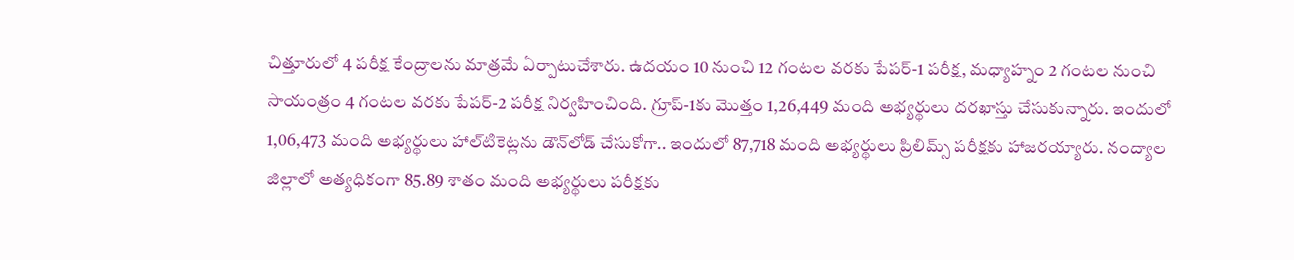చిత్తూరులో 4 పరీక్ష కేంద్రాలను మాత్రమే ఏర్పాటుచేశారు. ఉదయం 10 నుంచి 12 గంటల వరకు పేపర్-1 పరీక్ష, మధ్యాహ్నం 2 గంటల నుంచి సాయంత్రం 4 గంటల వరకు పేపర్-2 పరీక్ష నిర్వహించింది. గ్రూప్-1కు మొత్తం 1,26,449 మంది అభ్యర్థులు దరఖాస్తు చేసుకున్నారు. ఇందులో 1,06,473 మంది అభ్యర్థులు హాల్‌టికెట్లను డౌన్‌లోడ్ చేసుకోగా.. ఇందులో 87,718 మంది అభ్యర్థులు ప్రిలిమ్స్ పరీక్షకు హాజరయ్యారు. నంద్యాల జిల్లాలో అత్యధికంగా 85.89 శాతం మంది అభ్యర్థులు పరీక్షకు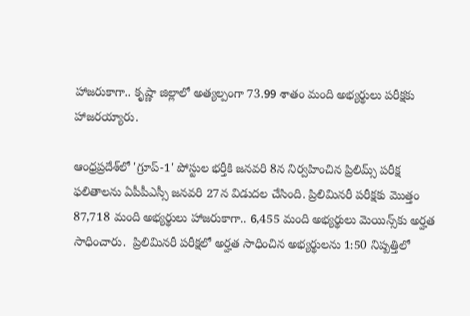హాజరుకాగా.. కృష్ణా జిల్లాలో అత్యల్పంగా 73.99 శాతం మంది అభ్యర్థులు పరీక్షకు హాజరయ్యారు.

ఆంధ్రప్రదేశ్‌లో 'గ్రూప్-1' పోస్టుల భర్తీకి జనవరి 8న నిర్వహించిన ప్రిలిమ్స్ పరీక్ష ఫలితాలను ఏపీపీఎస్సీ జనవరి 27న విడుదల చేసింది. ప్రిలిమిన‌రీ ప‌రీక్షకు మొత్తం 87,718 మంది అభ్యర్థులు హాజ‌రుకాగా.. 6,455 మంది అభ్యర్థులు మెయిన్స్‌కు అర్హత సాధించారు.  ప్రిలిమినరీ పరీక్షలో అర్హత సాధించిన అభ్యర్థులను 1:50 నిష్పత్తిలో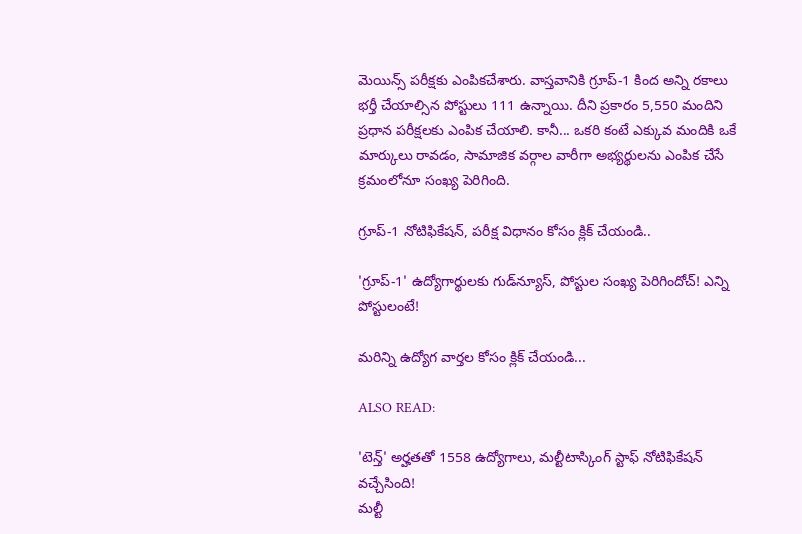మెయిన్స్ పరీక్షకు ఎంపికచేశారు. వాస్తవానికి గ్రూప్-1 కింద అన్ని రకాలు భర్తీ చేయాల్సిన పోస్టులు 111 ఉన్నాయి. దీని ప్రకారం 5,550 మందిని ప్రధాన పరీక్షలకు ఎంపిక చేయాలి. కానీ... ఒకరి కంటే ఎక్కువ మందికి ఒకే మార్కులు రావడం, సామాజిక వర్గాల వారీగా అభ్యర్థులను ఎంపిక చేసే క్రమంలోనూ సంఖ్య పెరిగింది.

గ్రూప్-1 నోటిఫికేషన్, పరీక్ష విధానం కోసం క్లిక్ చేయండి..

'గ్రూప్-1' ఉద్యోగార్థులకు గుడ్‌న్యూస్, పోస్టుల సంఖ్య పెరిగిందోచ్! ఎన్ని పోస్టులంటే!

మరిన్ని ఉద్యోగ వార్తల కోసం క్లిక్ చేయండి...

ALSO READ:

'టెన్త్' అర్హతతో 1558 ఉద్యోగాలు, మల్టీటాస్కింగ్ స్టాఫ్ నోటిఫికేషన్ వచ్చేసింది!
మల్టీ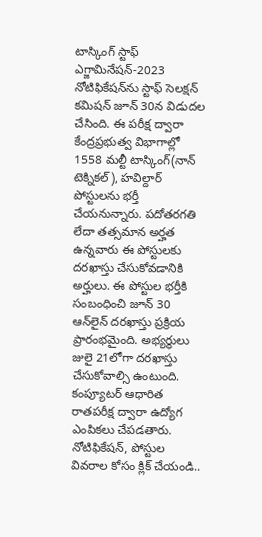టాస్కింగ్ స్టాఫ్ ఎగ్జామినేషన్-2023 నోటిఫికేషన్‌ను స్టాఫ్ సెలక్షన్ కమిషన్ జూన్ 30న విడుదల చేసింది. ఈ పరీక్ష ద్వారా కేంద్రప్రభుత్వ విభాగాల్లో 1558 మ‌ల్టీ టాస్కింగ్(నాన్ టెక్నికల్), హవిల్దార్ పోస్టులను భర్తీ చేయనున్నారు. పదోతరగతి లేదా తత్సమాన అర్హత ఉన్నవారు ఈ పోస్టులకు దరఖాస్తు చేసుకోవడానికి అర్హులు. ఈ పోస్టుల భర్తీకి సంబంధించి జూన్ 30 ఆన్‌‌లైన్ దరఖాస్తు ప్రక్రియ ప్రారంభమైంది. అభ్యర్థులు జులై 21లోగా దరఖాస్తు చేసుకోవాల్సి ఉంటుంది. కంప్యూటర్ ఆధారిత రాతపరీక్ష ద్వారా ఉద్యోగ ఎంపికలు చేపడతారు.
నోటిఫికేషన్, పోస్టుల వివరాల కోసం క్లిక్ చేయండి..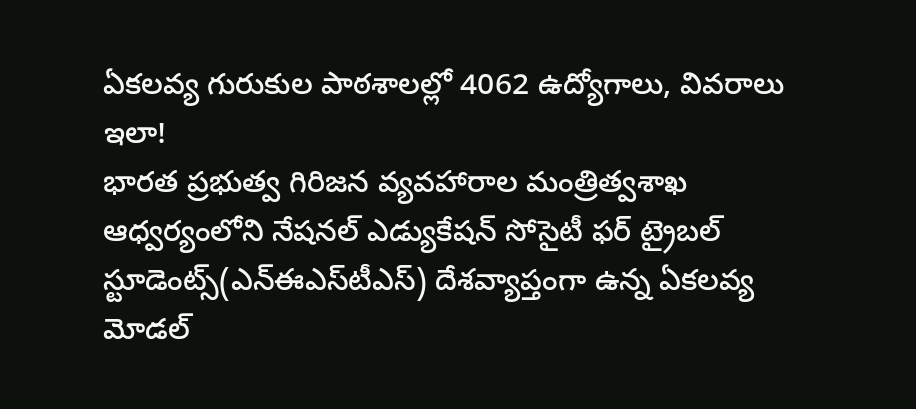ఏకలవ్య గురుకుల పాఠశాలల్లో 4062 ఉద్యోగాలు, వివరాలు ఇలా!
భారత ప్రభుత్వ గిరిజ‌న వ్యవహారాల మంత్రిత్వశాఖ ఆధ్వర్యంలోని నేషనల్‌ ఎడ్యుకేషన్‌ సోసైటీ ఫర్‌ ట్రైబల్‌ స్టూడెంట్స్‌(ఎన్‌ఈఎస్‌టీఎస్‌) దేశవ్యాప్తంగా ఉన్న ఏక‌ల‌వ్య మోడ‌ల్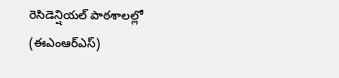రెసిడెన్షియ‌ల్ పాఠ‌శాల‌ల్లో (ఈఎంఆర్ఎస్‌)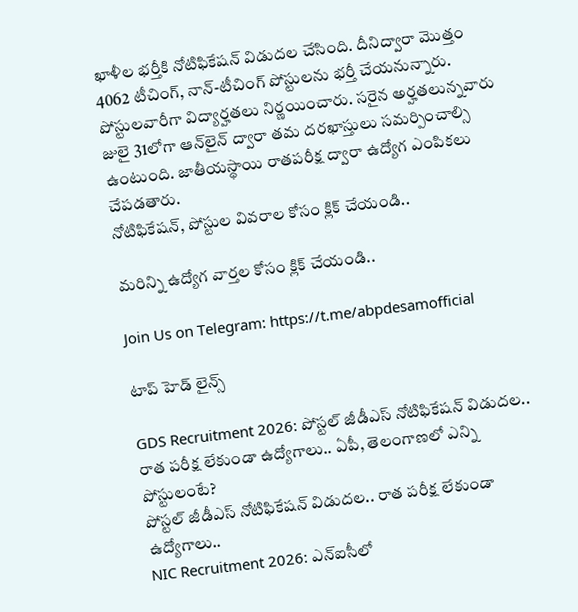ఖాళీల భ‌ర్తీకి నోటిఫికేషన్ విడుదల చేసింది. దీనిద్వారా మొత్తం 4062 టీచింగ్, నాన్‌-టీచింగ్‌ పోస్టులను భర్తీ చేయనున్నారు. పోస్టులవారీగా విద్యార్హతలు నిర్ణయించారు. సరైన అర్హతలున్నవారు జులై 31లోగా ఆన్‌లైన్ ద్వారా తమ దరఖాస్తులు సమర్పించాల్సి ఉంటుంది. జాతీయస్థాయి రాతపరీక్ష ద్వారా ఉద్యోగ ఎంపికలు చేపడతారు.
నోటిఫికేషన్, పోస్టుల వివరాల కోసం క్లిక్ చేయండి..

మరిన్ని ఉద్యోగ వార్తల కోసం క్లిక్ చేయండి..

Join Us on Telegram: https://t.me/abpdesamofficial

టాప్ హెడ్ లైన్స్

GDS Recruitment 2026: పోస్టల్ జీడీఎస్ నోటిఫికేషన్ విడుదల.. రాత పరీక్ష లేకుండా ఉద్యోగాలు.. ఏపీ, తెలంగాణలో ఎన్ని పోస్టులంటే?
పోస్టల్ జీడీఎస్ నోటిఫికేషన్ విడుదల.. రాత పరీక్ష లేకుండా ఉద్యోగాలు..
NIC Recruitment 2026: ఎన్ఐసీలో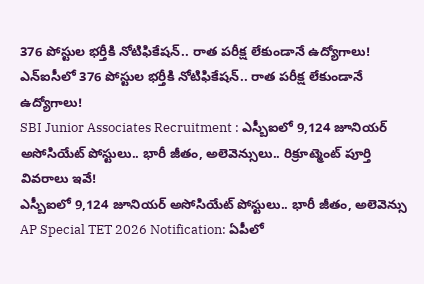376 పోస్టుల భర్తీకి నోటిఫికేషన్.. రాత పరీక్ష లేకుండానే ఉద్యోగాలు!
ఎన్ఐసీలో 376 పోస్టుల భర్తీకి నోటిఫికేషన్.. రాత పరీక్ష లేకుండానే ఉద్యోగాలు!
SBI Junior Associates Recruitment : ఎస్బీఐలో 9,124 జూనియర్ అసోసియేట్ పోస్టులు.. భారీ జీతం, అలెవెన్సులు.. రిక్రూట్మెంట్ పూర్తి వివరాలు ఇవే!
ఎస్బీఐలో 9,124 జూనియర్ అసోసియేట్ పోస్టులు.. భారీ జీతం, అలెవెన్సు
AP Special TET 2026 Notification: ఏపీలో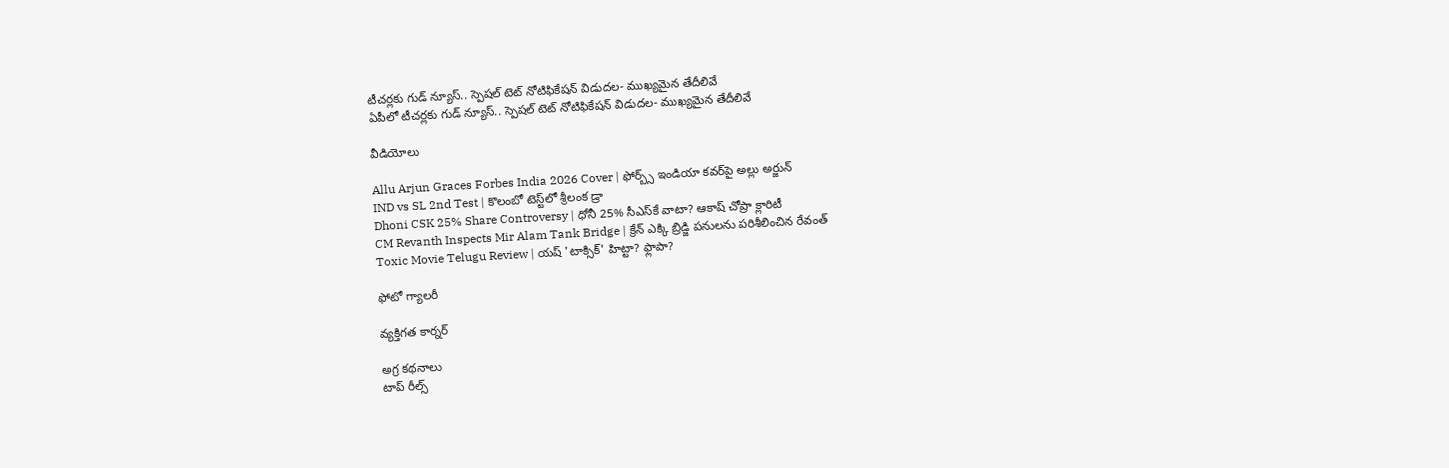టీచర్లకు గుడ్ న్యూస్.. స్పెషల్ టెట్ నోటిఫికేషన్ విడుదల- ముఖ్యమైన తేదీలివే
ఏపీలో టీచర్లకు గుడ్ న్యూస్.. స్పెషల్ టెట్ నోటిఫికేషన్ విడుదల- ముఖ్యమైన తేదీలివే

వీడియోలు

Allu Arjun Graces Forbes India 2026 Cover | ఫోర్బ్స్ ఇండియా కవర్‌పై అల్లు అర్జున్
IND vs SL 2nd Test | కొలంబో టెస్ట్‌లో శ్రీలంక డ్రా
Dhoni CSK 25% Share Controversy | ధోనీ 25% సీఎస్‌కే వాటా? ఆకాష్ చోప్రా క్లారిటీ
CM Revanth Inspects Mir Alam Tank Bridge | క్రేన్ ఎక్కి బ్రిడ్జి పనులను పరిశీలించిన రేవంత్
Toxic Movie Telugu Review | యష్ 'టాక్సిక్' హిట్టా? ఫ్లాపా?

ఫోటో గ్యాలరీ

వ్యక్తిగత కార్నర్

అగ్ర కథనాలు
టాప్ రీల్స్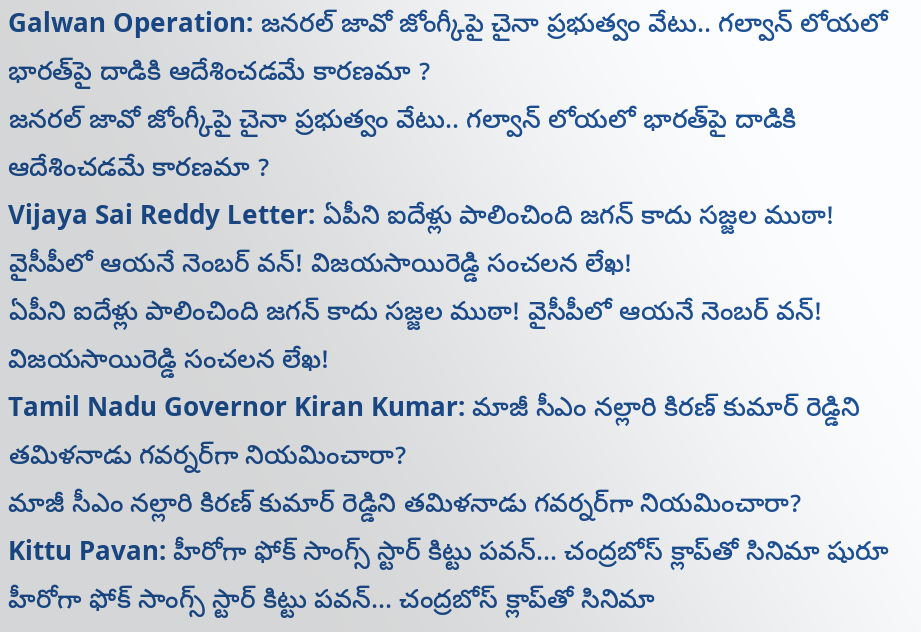Galwan Operation: జనరల్ జావో జోంగ్కీపై చైనా ప్రభుత్వం వేటు.. గల్వాన్ లోయలో భారత్‌పై దాడికి ఆదేశించడమే కారణమా ?
జనరల్ జావో జోంగ్కీపై చైనా ప్రభుత్వం వేటు.. గల్వాన్ లోయలో భారత్‌పై దాడికి ఆదేశించడమే కారణమా ?
Vijaya Sai Reddy Letter: ఏపీని ఐదేళ్లు పాలించింది జగన్ కాదు సజ్జల ముఠా! వైసీపీలో ఆయనే నెంబర్ వన్‌! విజయసాయిరెడ్డి సంచలన లేఖ!
ఏపీని ఐదేళ్లు పాలించింది జగన్ కాదు సజ్జల ముఠా! వైసీపీలో ఆయనే నెంబర్ వన్‌! విజయసాయిరెడ్డి సంచలన లేఖ!
Tamil Nadu Governor Kiran Kumar: మాజీ సీఎం నల్లారి కిరణ్‌ కుమార్ రెడ్డిని తమిళనాడు గవర్నర్‌గా నియమించారా?
మాజీ సీఎం నల్లారి కిరణ్‌ కుమార్ రెడ్డిని తమిళనాడు గవర్నర్‌గా నియమించారా?
Kittu Pavan: హీరోగా ఫోక్ సాంగ్స్ స్టార్ కిట్టు పవన్... చంద్రబోస్ క్లాప్‌తో సినిమా షురూ
హీరోగా ఫోక్ సాంగ్స్ స్టార్ కిట్టు పవన్... చంద్రబోస్ క్లాప్‌తో సినిమా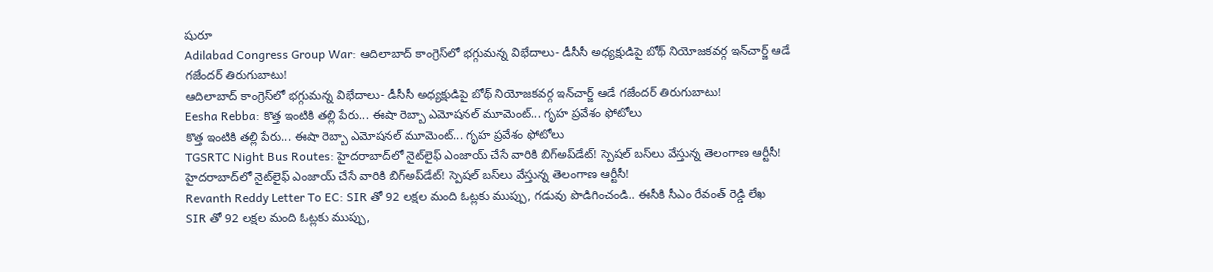షురూ
Adilabad Congress Group War: ఆదిలాబాద్ కాంగ్రెస్‌లో భగ్గుమన్న విభేదాలు- డీసీసీ అధ్యక్షుడిపై బోథ్ నియోజకవర్గ ఇన్‌చార్జ్ ఆడే గజేందర్ తిరుగుబాటు!
ఆదిలాబాద్ కాంగ్రెస్‌లో భగ్గుమన్న విభేదాలు- డీసీసీ అధ్యక్షుడిపై బోథ్ నియోజకవర్గ ఇన్‌చార్జ్ ఆడే గజేందర్ తిరుగుబాటు!
Eesha Rebba: కొత్త ఇంటికి తల్లి పేరు... ఈషా రెబ్బా ఎమోషనల్ మూమెంట్... గృహ ప్రవేశం ఫోటోలు
కొత్త ఇంటికి తల్లి పేరు... ఈషా రెబ్బా ఎమోషనల్ మూమెంట్... గృహ ప్రవేశం ఫోటోలు
TGSRTC Night Bus Routes: హైదరాబాద్‌లో నైట్‌లైఫ్‌ ఎంజాయ్ చేసే వారికి బిగ్‌అప్‌డేట్‌! స్పెషల్ బస్‌లు వేస్తున్న తెలంగాణ ఆర్టీసీ!
హైదరాబాద్‌లో నైట్‌లైఫ్‌ ఎంజాయ్ చేసే వారికి బిగ్‌అప్‌డేట్‌! స్పెషల్ బస్‌లు వేస్తున్న తెలంగాణ ఆర్టీసీ!
Revanth Reddy Letter To EC: SIR తో 92 లక్షల మంది ఓట్లకు ముప్పు, గడువు పొడిగించండి.. ఈసీకి సీఎం రేవంత్ రెడ్డి లేఖ
SIR తో 92 లక్షల మంది ఓట్లకు ముప్పు,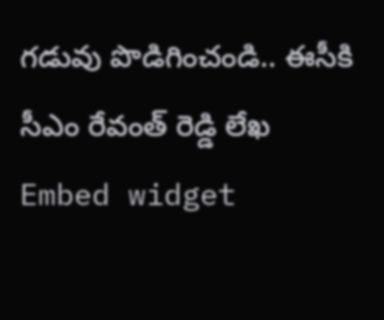గడువు పొడిగించండి.. ఈసీకి సీఎం రేవంత్ రెడ్డి లేఖ
Embed widget